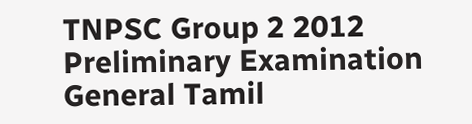TNPSC Group 2 2012 Preliminary Examination
General Tamil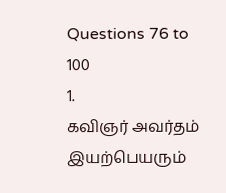Questions 76 to 100
1.
கவிஞர் அவர்தம் இயற்பெயரும்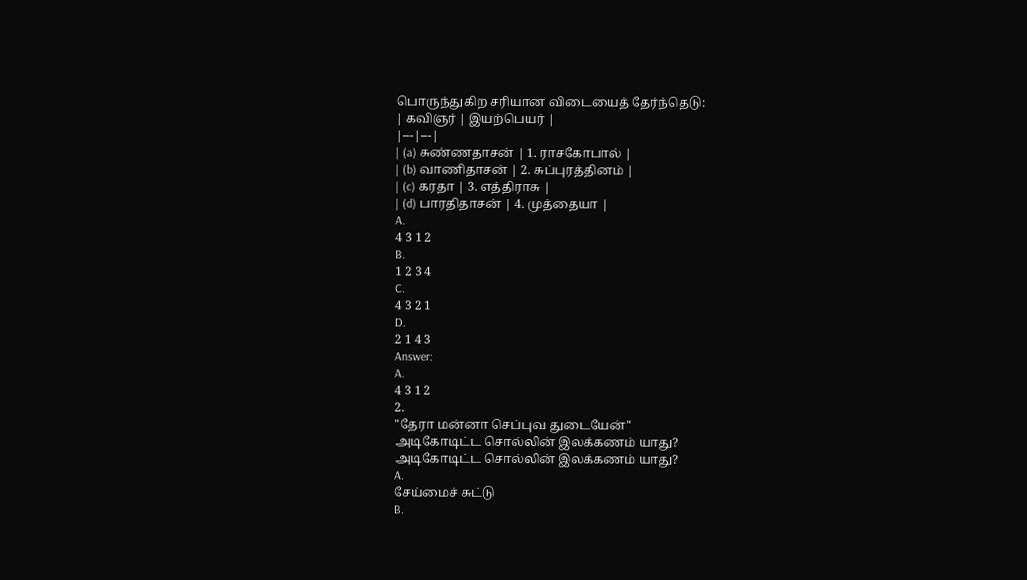பொருந்துகிற சரியான விடையைத் தேர்ந்தெடு:
| கவிஞர் | இயற்பெயர் |
|---|---|
| (a) சுண்ணதாசன் | 1. ராசகோபால் |
| (b) வாணிதாசன் | 2. சுப்புரத்தினம் |
| (c) கரதா | 3. எத்திராசு |
| (d) பாரதிதாசன் | 4. முத்தையா |
A.
4 3 1 2
B.
1 2 3 4
C.
4 3 2 1
D.
2 1 4 3
Answer:
A.
4 3 1 2
2.
"தேரா மன்னா செப்புவ துடையேன்"
அடிகோடிட்ட சொல்லின் இலக்கணம் யாது?
அடிகோடிட்ட சொல்லின் இலக்கணம் யாது?
A.
சேய்மைச் சுட்டு
B.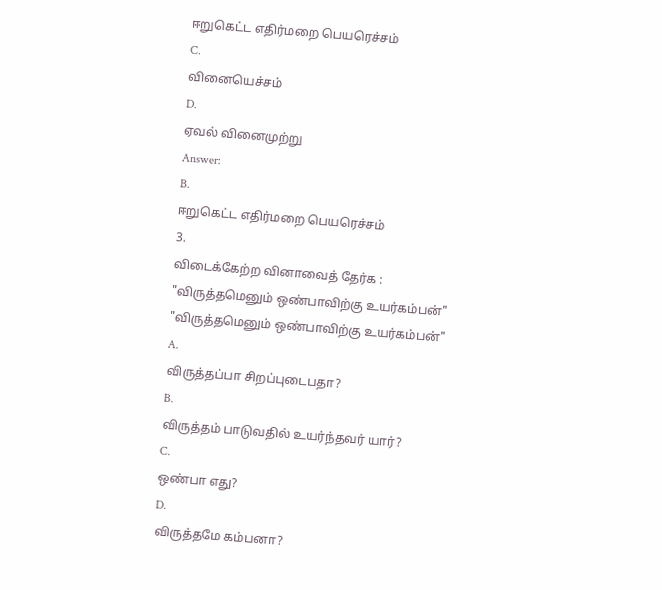ஈறுகெட்ட எதிர்மறை பெயரெச்சம்
C.
வினையெச்சம்
D.
ஏவல் வினைமுற்று
Answer:
B.
ஈறுகெட்ட எதிர்மறை பெயரெச்சம்
3.
விடைக்கேற்ற வினாவைத் தேர்க :
"விருத்தமெனும் ஒண்பாவிற்கு உயர்கம்பன்"
"விருத்தமெனும் ஒண்பாவிற்கு உயர்கம்பன்"
A.
விருத்தப்பா சிறப்புடைபதா?
B.
விருத்தம் பாடுவதில் உயர்ந்தவர் யார்?
C.
ஒண்பா எது?
D.
விருத்தமே கம்பனா?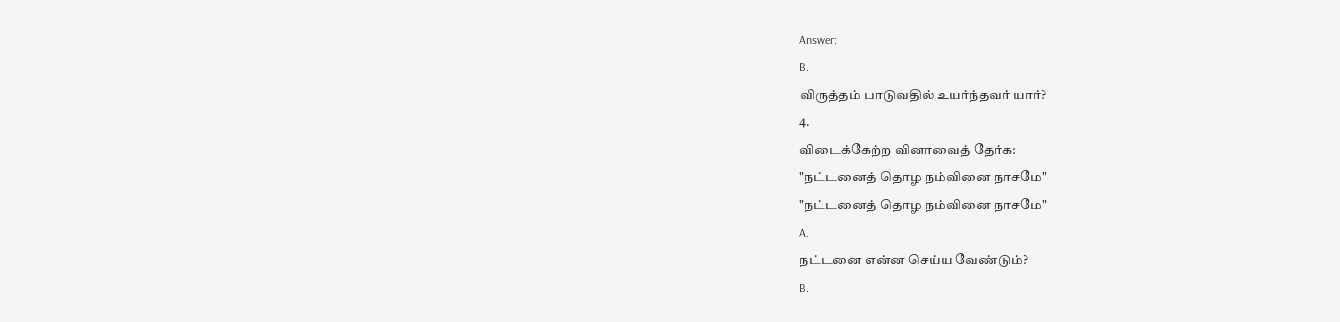Answer:
B.
விருத்தம் பாடுவதில் உயர்ந்தவர் யார்?
4.
விடைக்கேற்ற வினாவைத் தேர்க:
"நட்டனைத் தொழ நம்வினை நாசமே"
"நட்டனைத் தொழ நம்வினை நாசமே"
A.
நட்டனை என்ன செய்ய வேண்டும்?
B.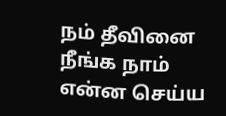நம் தீவினை நீங்க நாம் என்ன செய்ய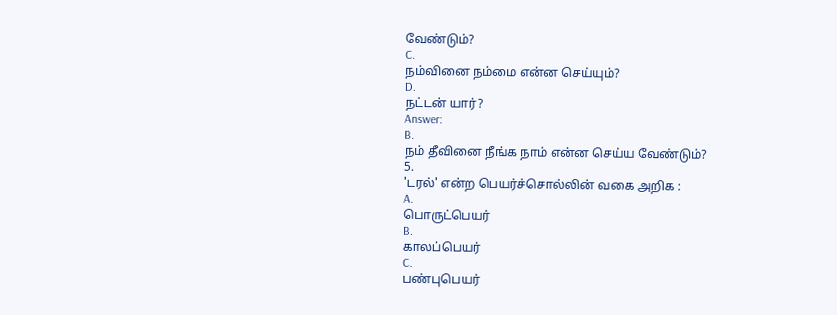வேண்டும்?
C.
நம்வினை நம்மை என்ன செய்யும்?
D.
நட்டன் யார்?
Answer:
B.
நம் தீவினை நீங்க நாம் என்ன செய்ய வேண்டும்?
5.
'டரல்' என்ற பெயர்ச்சொல்லின் வகை அறிக :
A.
பொருட்பெயர்
B.
காலப்பெயர்
C.
பண்புபெயர்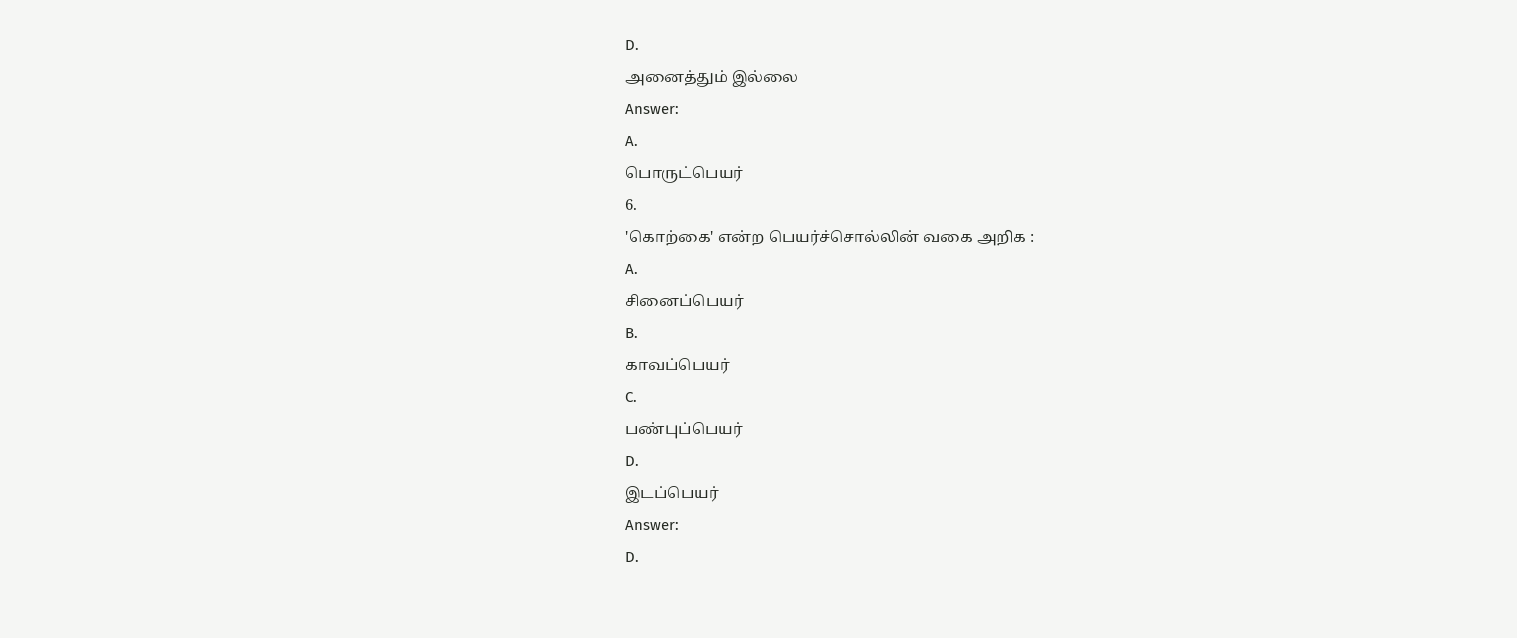D.
அனைத்தும் இல்லை
Answer:
A.
பொருட்பெயர்
6.
'கொற்கை' என்ற பெயர்ச்சொல்லின் வகை அறிக :
A.
சினைப்பெயர்
B.
காவப்பெயர்
C.
பண்புப்பெயர்
D.
இடப்பெயர்
Answer:
D.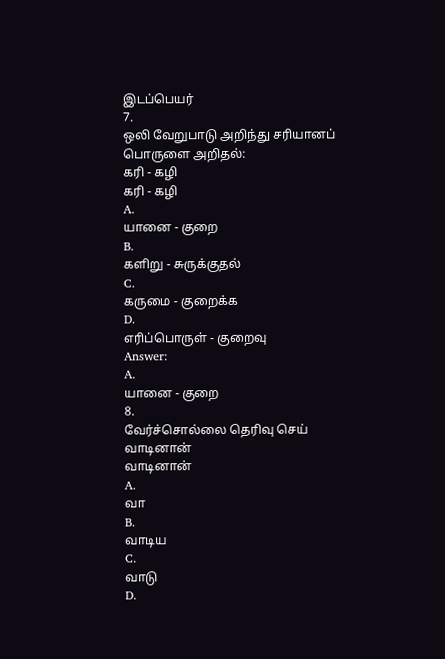இடப்பெயர்
7.
ஒலி வேறுபாடு அறிந்து சரியானப் பொருளை அறிதல்:
கரி - கழி
கரி - கழி
A.
யானை - குறை
B.
களிறு - சுருக்குதல்
C.
கருமை - குறைக்க
D.
எரிப்பொருள் - குறைவு
Answer:
A.
யானை - குறை
8.
வேர்ச்சொல்லை தெரிவு செய்
வாடினான்
வாடினான்
A.
வா
B.
வாடிய
C.
வாடு
D.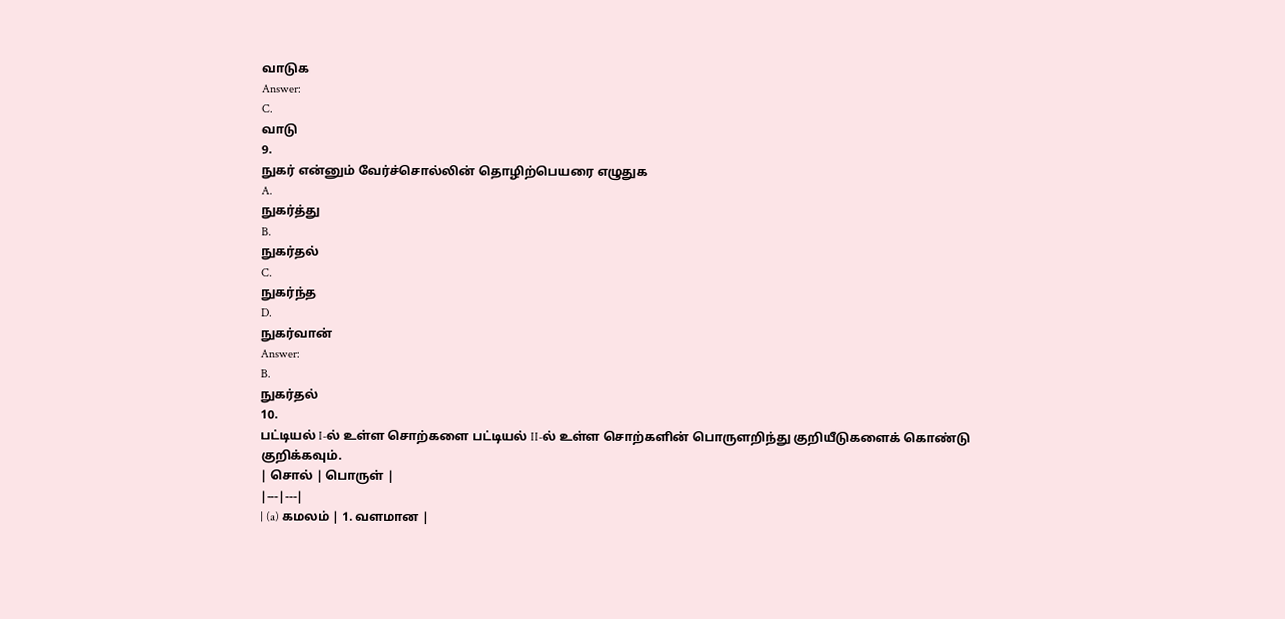வாடுக
Answer:
C.
வாடு
9.
நுகர் என்னும் வேர்ச்சொல்லின் தொழிற்பெயரை எழுதுக
A.
நுகர்த்து
B.
நுகர்தல்
C.
நுகர்ந்த
D.
நுகர்வான்
Answer:
B.
நுகர்தல்
10.
பட்டியல் I-ல் உள்ள சொற்களை பட்டியல் II-ல் உள்ள சொற்களின் பொருளறிந்து குறியீடுகளைக் கொண்டு குறிக்கவும்.
| சொல் | பொருள் |
|---|---|
| (a) கமலம் | 1. வளமான |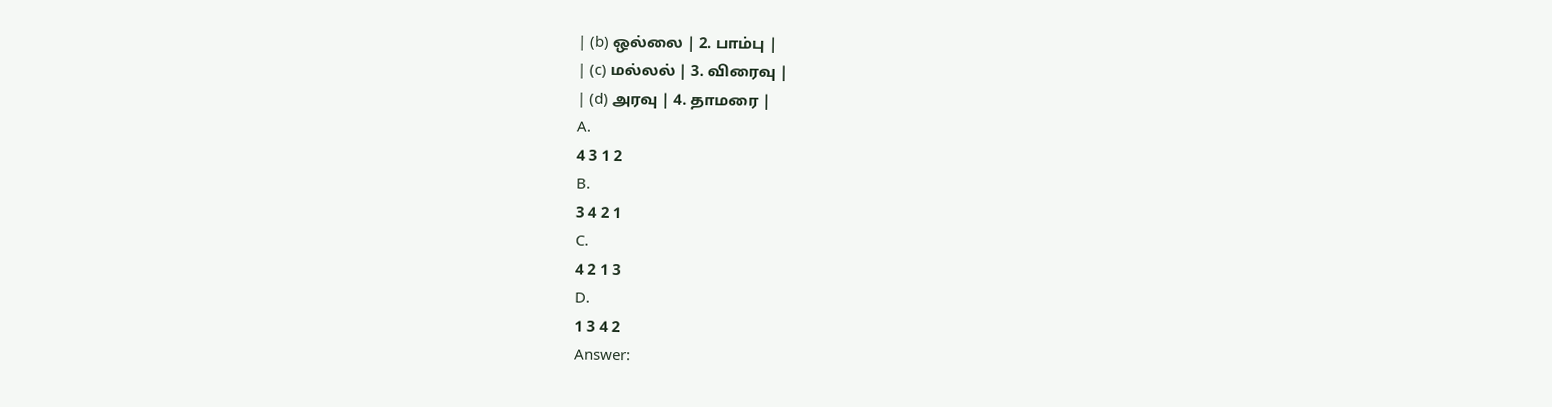| (b) ஒல்லை | 2. பாம்பு |
| (c) மல்லல் | 3. விரைவு |
| (d) அரவு | 4. தாமரை |
A.
4 3 1 2
B.
3 4 2 1
C.
4 2 1 3
D.
1 3 4 2
Answer: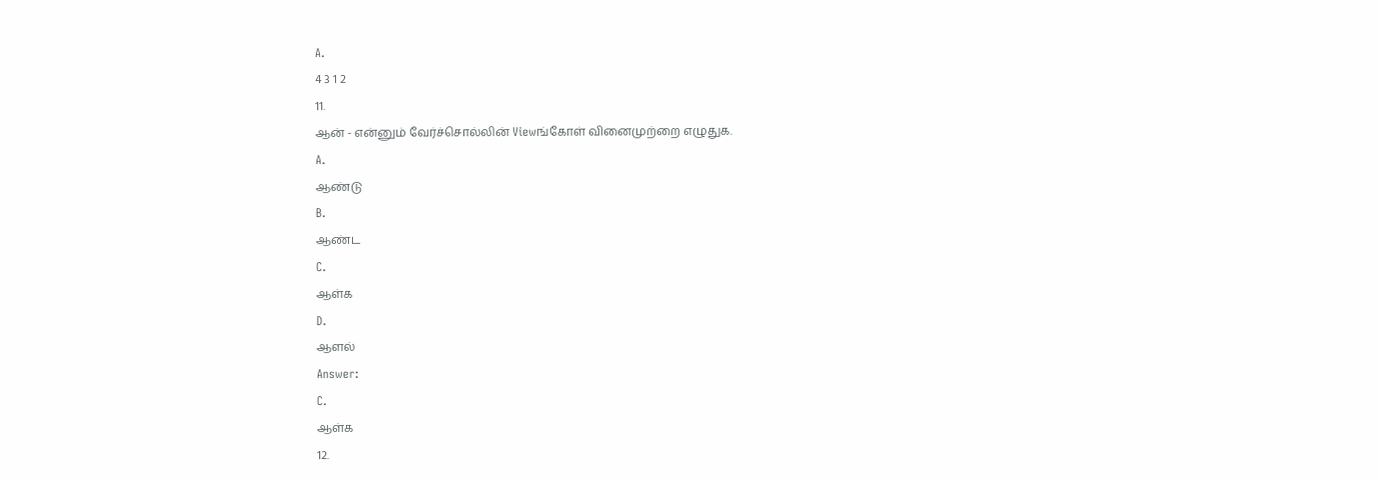A.
4 3 1 2
11.
ஆன் - என்னும் வேர்ச்சொல்லின் Viewங்கோள் வினைமுற்றை எழுதுக.
A.
ஆண்டு
B.
ஆண்ட
C.
ஆள்க
D.
ஆளல்
Answer:
C.
ஆள்க
12.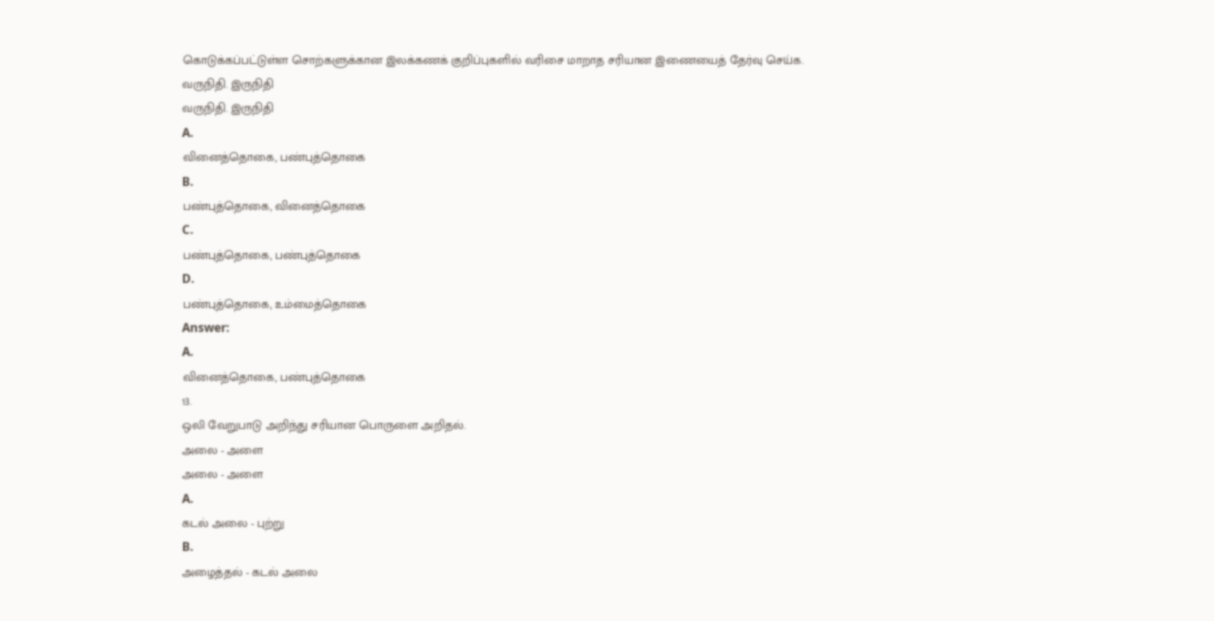கொடுக்கப்பட்டுள்ள சொற்களுக்கான இலக்கணக் குறிப்புகளில் வரிசை மாறாத சரியான இணையைத் தேர்வு செய்க.
வருநிதி. இருநிதி
வருநிதி. இருநிதி
A.
வினைத்தொகை, பண்புத்தொகை
B.
பண்புத்தொகை, வினைத்தொகை
C.
பண்புத்தொகை, பண்புத்தொகை
D.
பண்புத்தொகை, உம்மைத்தொகை
Answer:
A.
வினைத்தொகை, பண்புத்தொகை
13.
ஒலி வேறுபாடு அறிந்து சரியான பொருளை அறிதல்.
அலை - அளை
அலை - அளை
A.
கடல் அலை - புற்று
B.
அழைத்தல் - கடல் அலை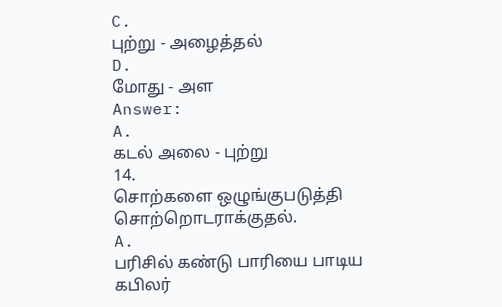C.
புற்று - அழைத்தல்
D.
மோது - அள
Answer:
A.
கடல் அலை - புற்று
14.
சொற்களை ஒழுங்குபடுத்தி சொற்றொடராக்குதல்.
A.
பரிசில் கண்டு பாரியை பாடிய கபிலர்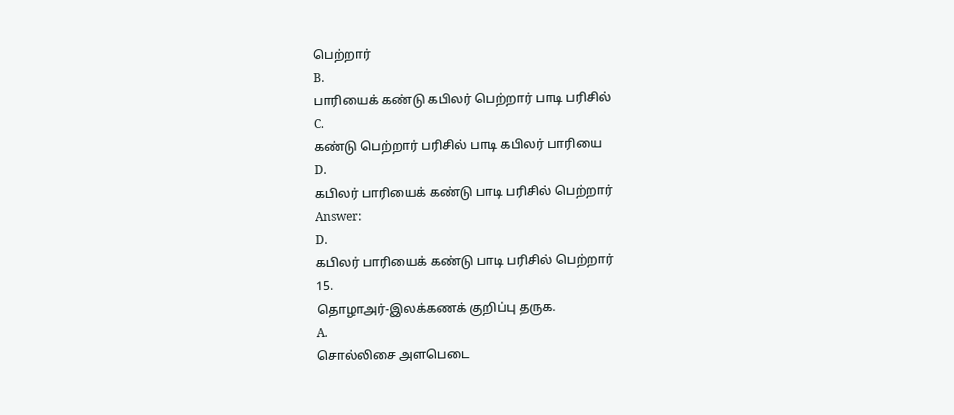பெற்றார்
B.
பாரியைக் கண்டு கபிலர் பெற்றார் பாடி பரிசில்
C.
கண்டு பெற்றார் பரிசில் பாடி கபிலர் பாரியை
D.
கபிலர் பாரியைக் கண்டு பாடி பரிசில் பெற்றார்
Answer:
D.
கபிலர் பாரியைக் கண்டு பாடி பரிசில் பெற்றார்
15.
தொழாஅர்-இலக்கணக் குறிப்பு தருக.
A.
சொல்லிசை அளபெடை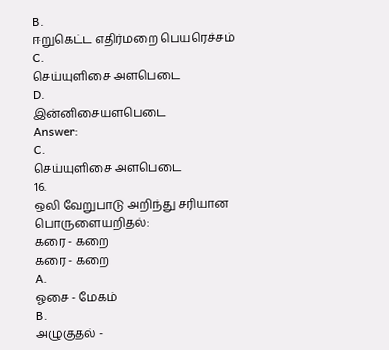B.
ஈறுகெட்ட எதிர்மறை பெயரெச்சம்
C.
செய்யுளிசை அளபெடை
D.
இன்னிசையளபெடை
Answer:
C.
செய்யுளிசை அளபெடை
16.
ஒலி வேறுபாடு அறிந்து சரியான பொருளையறிதல்:
கரை - கறை
கரை - கறை
A.
ஓசை - மேகம்
B.
அழுகுதல் -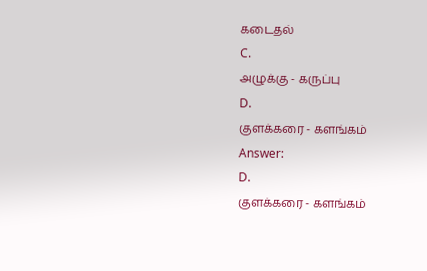கடைதல்
C.
அழுக்கு - கருப்பு
D.
குளக்கரை - களங்கம்
Answer:
D.
குளக்கரை - களங்கம்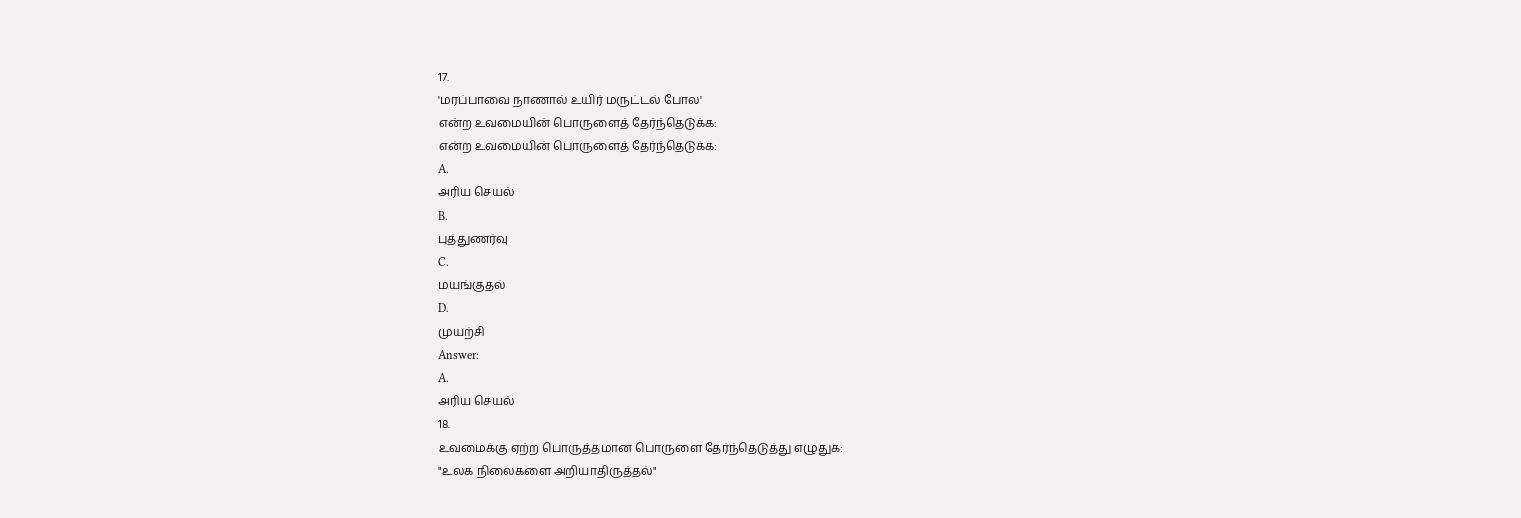17.
'மரப்பாவை நாணால் உயிர் மருட்டல் போல'
என்ற உவமையின் பொருளைத் தேர்ந்தெடுக்க:
என்ற உவமையின் பொருளைத் தேர்ந்தெடுக்க:
A.
அரிய செயல்
B.
புத்துணர்வு
C.
மயங்குதல்
D.
முயற்சி
Answer:
A.
அரிய செயல்
18.
உவமைக்கு ஏற்ற பொருத்தமான பொருளை தேர்ந்தெடுத்து எழுதுக:
"உலக நிலைகளை அறியாதிருத்தல்"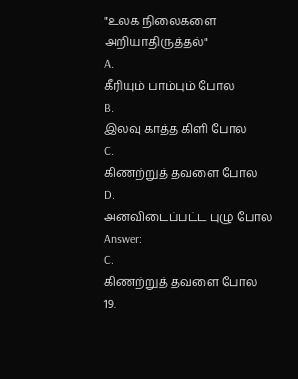"உலக நிலைகளை அறியாதிருத்தல்"
A.
கீரியும் பாம்பும் போல
B.
இலவு காத்த கிளி போல
C.
கிணற்றுத் தவளை போல
D.
அனவிடைப்பட்ட புழு போல
Answer:
C.
கிணற்றுத் தவளை போல
19.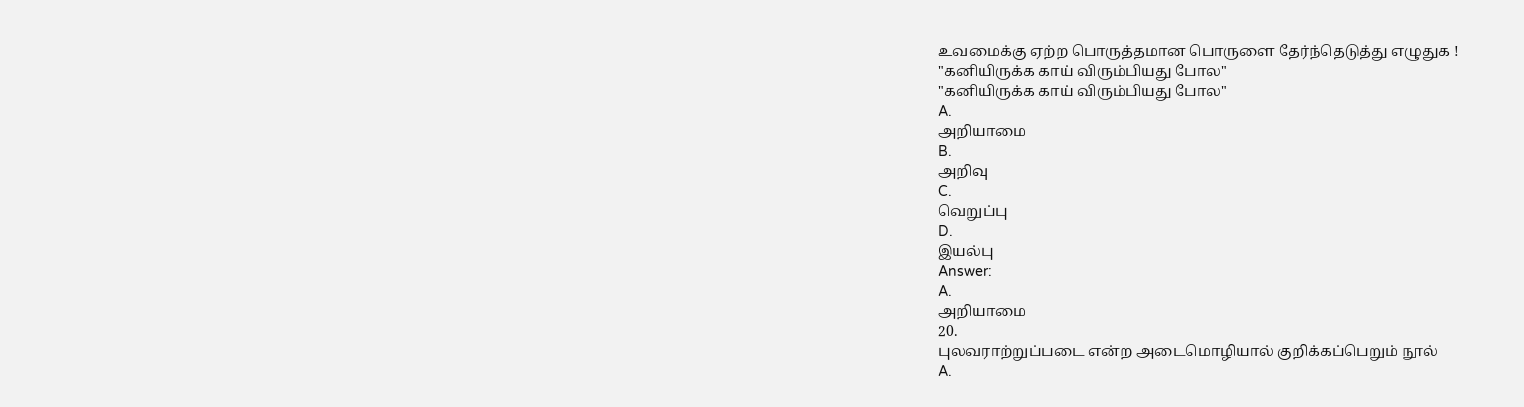உவமைக்கு ஏற்ற பொருத்தமான பொருளை தேர்ந்தெடுத்து எழுதுக !
"கனியிருக்க காய் விரும்பியது போல"
"கனியிருக்க காய் விரும்பியது போல"
A.
அறியாமை
B.
அறிவு
C.
வெறுப்பு
D.
இயல்பு
Answer:
A.
அறியாமை
20.
புலவராற்றுப்படை என்ற அடைமொழியால் குறிக்கப்பெறும் நூல்
A.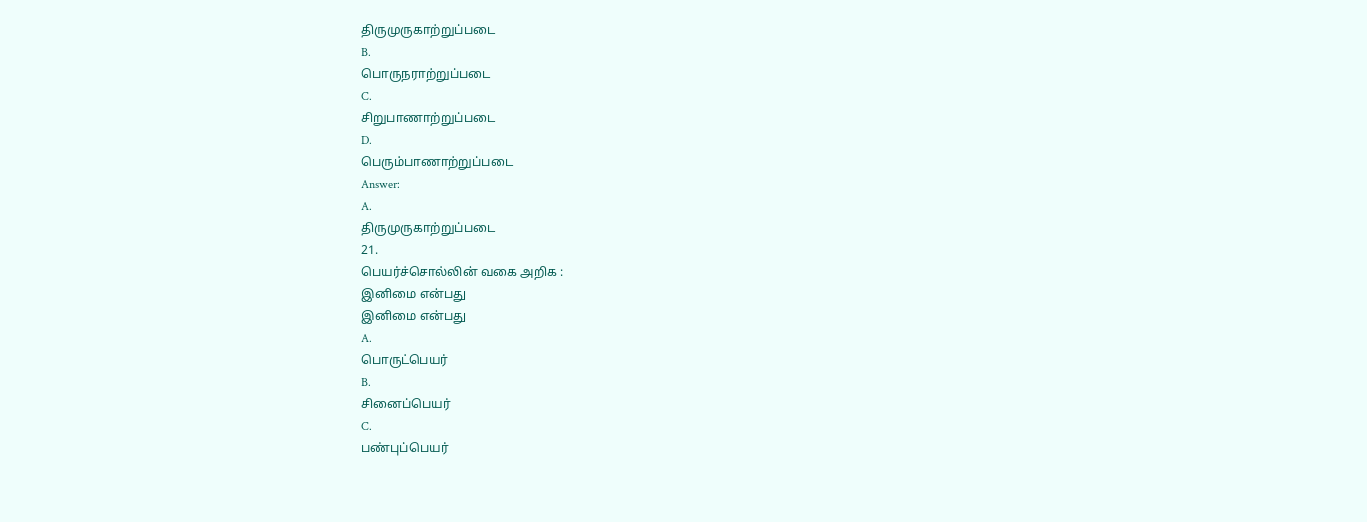திருமுருகாற்றுப்படை
B.
பொருநராற்றுப்படை
C.
சிறுபாணாற்றுப்படை
D.
பெரும்பாணாற்றுப்படை
Answer:
A.
திருமுருகாற்றுப்படை
21.
பெயர்ச்சொல்லின் வகை அறிக :
இனிமை என்பது
இனிமை என்பது
A.
பொருட்பெயர்
B.
சினைப்பெயர்
C.
பண்புப்பெயர்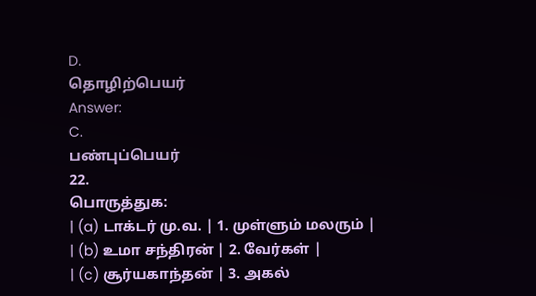D.
தொழிற்பெயர்
Answer:
C.
பண்புப்பெயர்
22.
பொருத்துக:
| (a) டாக்டர் மு.வ. | 1. முள்ளும் மலரும் |
| (b) உமா சந்திரன் | 2. வேர்கள் |
| (c) சூர்யகாந்தன் | 3. அகல்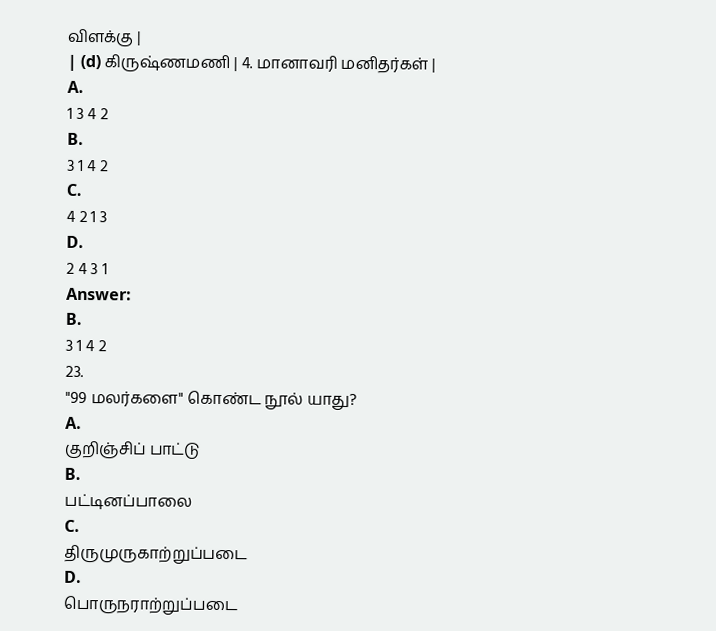விளக்கு |
| (d) கிருஷ்ணமணி | 4. மானாவரி மனிதர்கள் |
A.
1 3 4 2
B.
3 1 4 2
C.
4 2 1 3
D.
2 4 3 1
Answer:
B.
3 1 4 2
23.
"99 மலர்களை" கொண்ட நூல் யாது?
A.
குறிஞ்சிப் பாட்டு
B.
பட்டினப்பாலை
C.
திருமுருகாற்றுப்படை
D.
பொருநராற்றுப்படை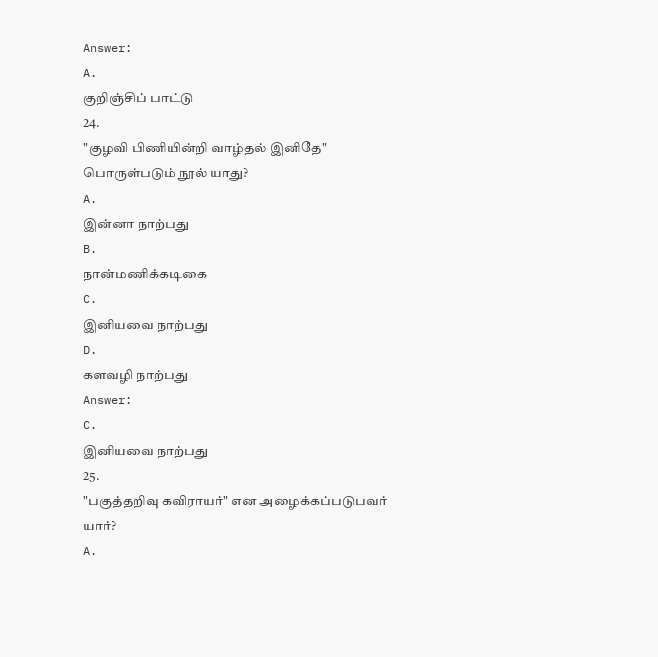Answer:
A.
குறிஞ்சிப் பாட்டு
24.
"குழவி பிணியின்றி வாழ்தல் இனிதே" பொருள்படும் நூல் யாது?
A.
இன்னா நாற்பது
B.
நான்மணிக்கடிகை
C.
இனியவை நாற்பது
D.
களவழி நாற்பது
Answer:
C.
இனியவை நாற்பது
25.
"பகுத்தறிவு கவிராயர்" என அழைக்கப்படுபவர் யார்?
A.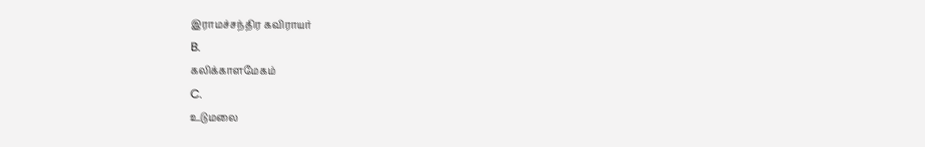இராமச்சந்திர கவிராயர்
B.
கலிக்காளமேகம்
C.
உடுமலை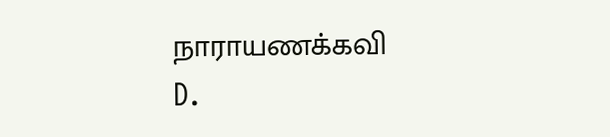நாராயணக்கவி
D.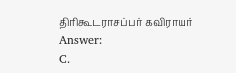திரிகூடராசப்பர் கவிராயர்
Answer:
C.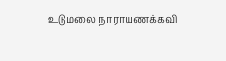உடுமலை நாராயணக்கவி